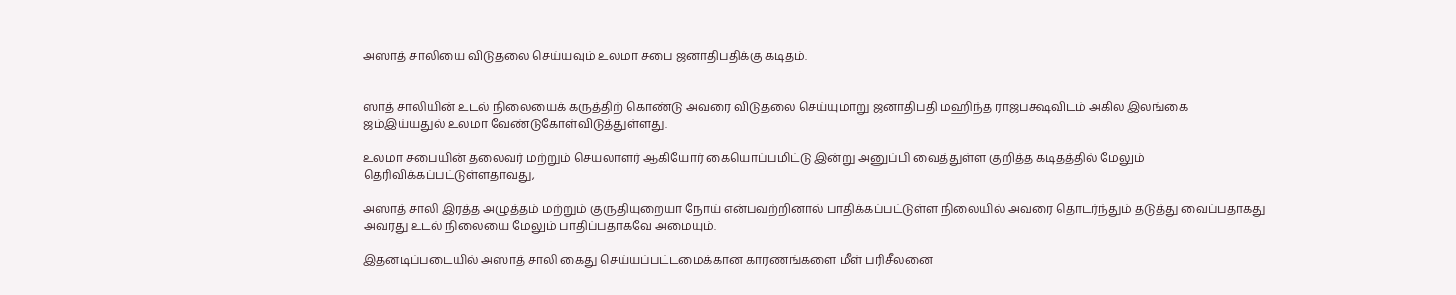அஸாத் சாலியை விடுதலை செய்யவும் உலமா சபை ஜனாதிபதிக்கு கடிதம்.


ஸாத் சாலியின் உடல் நிலையைக் கருத்திற் கொண்டு அவரை விடுதலை செய்யுமாறு ஜனாதிபதி மஹிந்த ராஜபக்ஷவிடம் அகில இலங்கை ஜம்இய்யதுல் உலமா வேண்டுகோள்விடுத்துள்ளது.

உலமா சபையின் தலைவர் மற்றும் செயலாளர் ஆகியோர் கையொப்பமிட்டு இன்று அனுப்பி வைத்துள்ள குறித்த கடிதத்தில் மேலும் தெரிவிக்கப்பட்டுள்ளதாவது,

அஸாத் சாலி இரத்த அழுத்தம் மற்றும் குருதியுறையா நோய் என்பவற்றினால் பாதிக்கப்பட்டுள்ள நிலையில் அவரை தொடர்ந்தும் தடுத்து வைப்பதாகது அவரது உடல் நிலையை மேலும் பாதிப்பதாகவே அமையும்.

இதனடிப்படையில் அஸாத் சாலி கைது செய்யப்பட்டமைக்கான காரணங்களை மீள் பரிசீலனை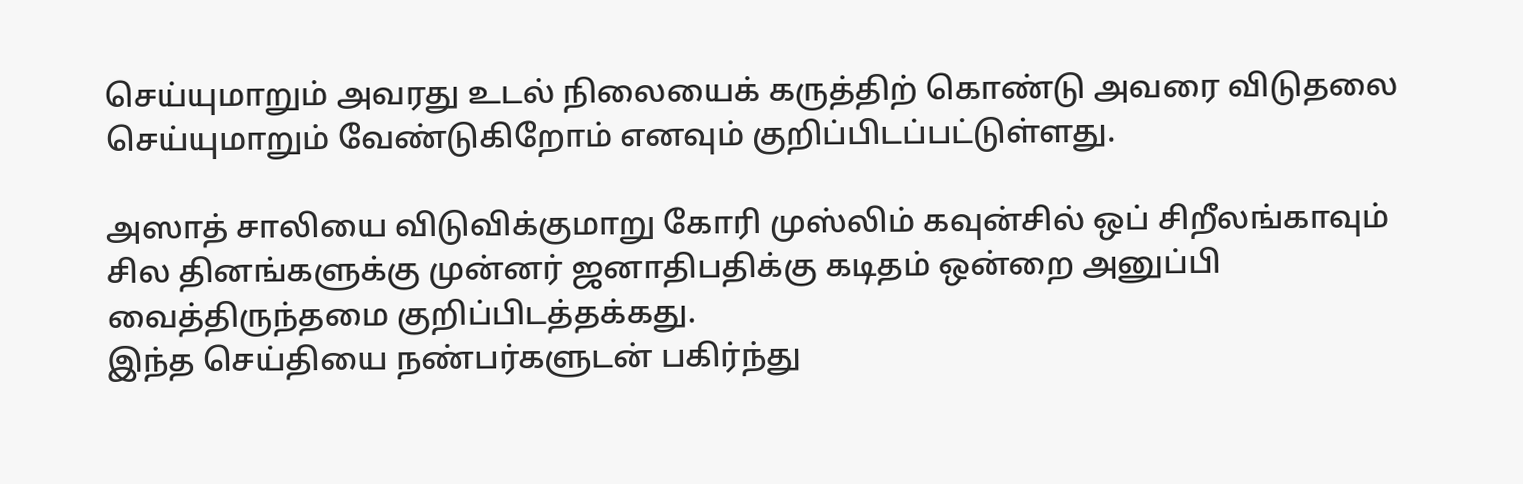செய்யுமாறும் அவரது உடல் நிலையைக் கருத்திற் கொண்டு அவரை விடுதலை செய்யுமாறும் வேண்டுகிறோம் எனவும் குறிப்பிடப்பட்டுள்ளது.

அஸாத் சாலியை விடுவிக்குமாறு கோரி முஸ்லிம் கவுன்சில் ஒப் சிறீலங்காவும் சில தினங்களுக்கு முன்னர் ஜனாதிபதிக்கு கடிதம் ஒன்றை அனுப்பி வைத்திருந்தமை குறிப்பிடத்தக்கது.
இந்த செய்தியை நண்பர்களுடன் பகிர்ந்து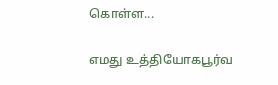கொள்ள...

எமது உத்தியோகபூர்வ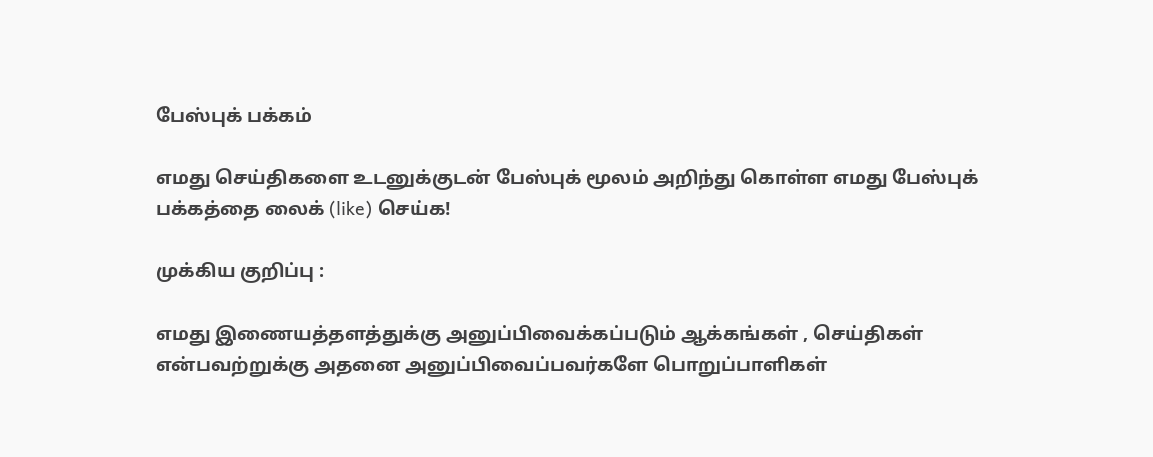பேஸ்புக் பக்கம்

எமது செய்திகளை உடனுக்குடன் பேஸ்புக் மூலம் அறிந்து கொள்ள எமது பேஸ்புக் பக்கத்தை லைக் (like) செய்க!

முக்கிய குறிப்பு :

எமது இணையத்தளத்துக்கு அனுப்பிவைக்கப்படும் ஆக்கங்கள் , செய்திகள் என்பவற்றுக்கு அதனை அனுப்பிவைப்பவர்களே பொறுப்பாளிகள்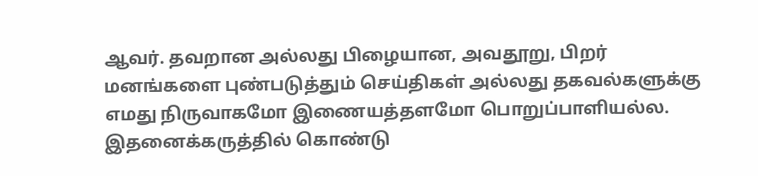ஆவர். தவறான அல்லது பிழையான, அவதூறு, பிறர் மனங்களை புண்படுத்தும் செய்திகள் அல்லது தகவல்களுக்கு எமது நிருவாகமோ இணையத்தளமோ பொறுப்பாளியல்ல. இதனைக்கருத்தில் கொண்டு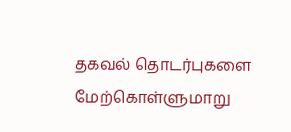தகவல் தொடர்புகளை மேற்கொள்ளுமாறு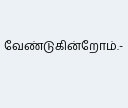வேண்டுகின்றோம்.-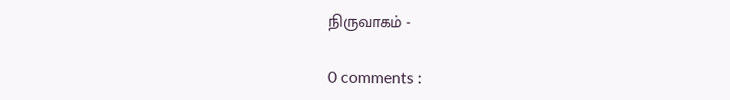நிருவாகம் -

0 comments :